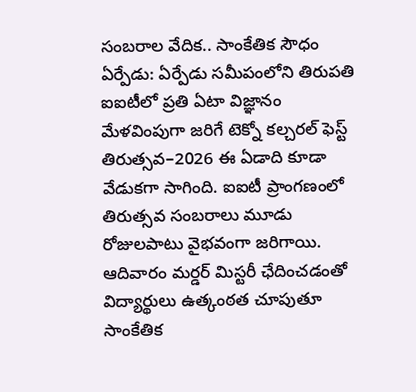సంబరాల వేదిక.. సాంకేతిక సౌధం
ఏర్పేడు: ఏర్పేడు సమీపంలోని తిరుపతి ఐఐటీలో ప్రతి ఏటా విజ్ఞానం మేళవింపుగా జరిగే టెక్నో కల్చరల్ ఫెస్ట్ తిరుత్సవ–2026 ఈ ఏడాది కూడా వేడుకగా సాగింది. ఐఐటీ ప్రాంగణంలో తిరుత్సవ సంబరాలు మూడు రోజులపాటు వైభవంగా జరిగాయి. ఆదివారం మర్డర్ మిస్టరీ ఛేదించడంతో విద్యార్థులు ఉత్కంఠత చూపుతూ సాంకేతిక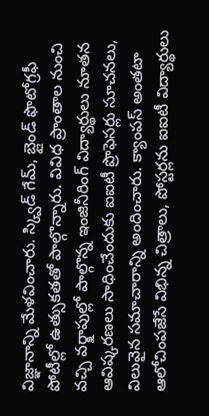విజ్ఞానాన్ని మేళవించారు. స్క్విడ్ గేమ్, బ్లైండ్ ఫొటోగ్రఫీ పోటీల్లో ఉత్సుకతతో పాల్గొన్నారు. వివిధ ప్రాంతాల నుంచి వచ్చి వర్క్షాపుల్లో పాల్గొన్న ఇంజినీరింగ్ విద్యార్థులు నూతన ఆవిష్కరణలు సాధించేందుకు ఐఐటీ ప్రొఫెసర్లు సూచనలు, విలువైన సమాచారాన్ని అందించారు. క్యాంపస్ అంతటా ఆలోచింపజేసే విభిన్న చిత్రాలు, పోస్టర్లను ఐఐటీ విద్యార్థులు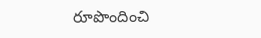రూపొందించి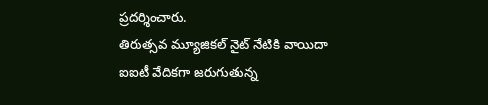ప్రదర్శించారు.
తిరుత్సవ మ్యూజికల్ నైట్ నేటికి వాయిదా
ఐఐటీ వేదికగా జరుగుతున్న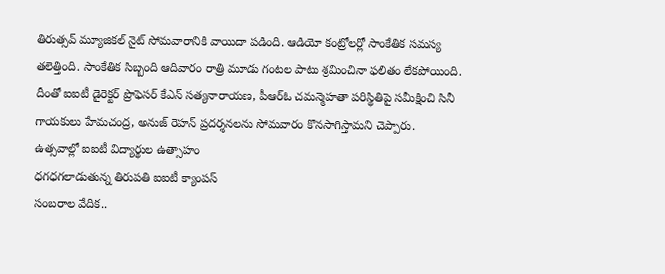తిరుత్సవ్ మ్యూజికల్ నైట్ సోమవారానికి వాయిదా పడింది. ఆడియో కంట్రోలర్లో సాంకేతిక సమస్య తలెత్తింది. సాంకేతిక సిబ్బంది ఆదివారం రాత్రి మూడు గంటల పాటు శ్రమించినా ఫలితం లేకపోయింది. దీంతో ఐఐటీ డైరెక్టర్ ప్రొఫెసర్ కేఎన్ సత్యనారాయణ, పీఆర్ఓ చమన్మెహతా పరిస్థితిపై సమీక్షించి సినీ గాయకులు హేమచంద్ర, అనుజ్ రెహన్ ప్రదర్శనలను సోమవారం కొనసాగిస్తామని చెప్పారు.
ఉత్సవాల్లో ఐఐటీ విద్యార్థుల ఉత్సాహం
ధగధగలాడుతున్న తిరుపతి ఐఐటీ క్యాంపస్
సంబరాల వేదిక..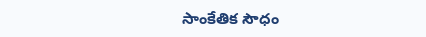సాంకేతిక సౌధం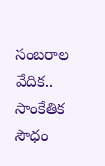సంబరాల వేదిక.. సాంకేతిక సౌధం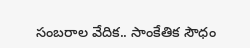సంబరాల వేదిక.. సాంకేతిక సౌధం